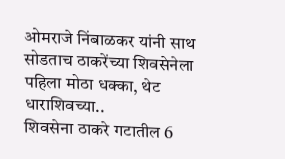ओमराजे निंबाळकर यांनी साथ सोडताच ठाकरेंच्या शिवसेनेला पहिला मोठा धक्का, थेट धाराशिवच्या..
शिवसेना ठाकरे गटातील 6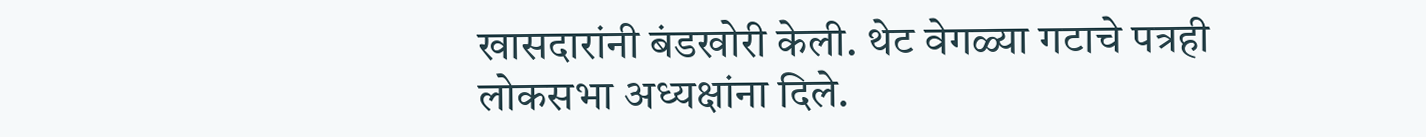खासदारांनी बंडखोरी केली. थेट वेगळ्या गटाचे पत्रही लोकसभा अध्यक्षांना दिले.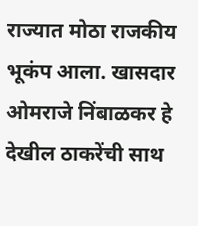राज्यात मोठा राजकीय भूकंप आला. खासदार ओमराजे निंबाळकर हे देखील ठाकरेंची साथ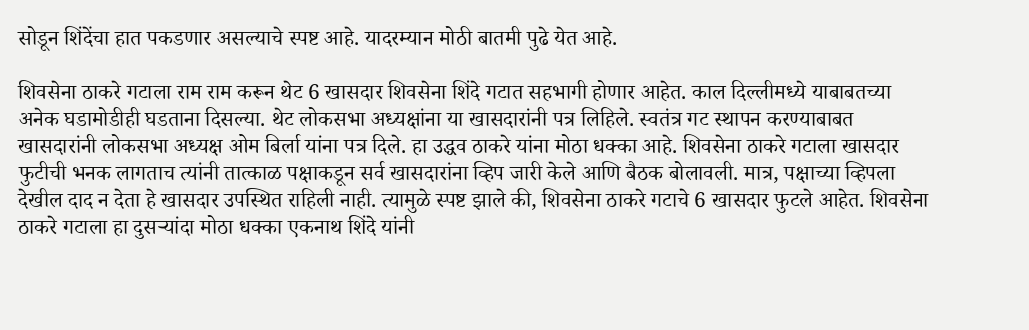सोडून शिंदेंचा हात पकडणार असल्याचे स्पष्ट आहे. यादरम्यान मोठी बातमी पुढे येत आहे.

शिवसेना ठाकरे गटाला राम राम करून थेट 6 खासदार शिवसेना शिंदे गटात सहभागी होणार आहेत. काल दिल्लीमध्ये याबाबतच्या अनेक घडामोडीही घडताना दिसल्या. थेट लोकसभा अध्यक्षांना या खासदारांनी पत्र लिहिले. स्वतंत्र गट स्थापन करण्याबाबत खासदारांनी लोकसभा अध्यक्ष ओम बिर्ला यांना पत्र दिले. हा उद्धव ठाकरे यांना मोठा धक्का आहे. शिवसेना ठाकरे गटाला खासदार फुटीची भनक लागताच त्यांनी तात्काळ पक्षाकडून सर्व खासदारांना व्हिप जारी केले आणि बैठक बोलावली. मात्र, पक्षाच्या व्हिपला देखील दाद न देता हे खासदार उपस्थित राहिली नाही. त्यामुळे स्पष्ट झाले की, शिवसेना ठाकरे गटाचे 6 खासदार फुटले आहेत. शिवसेना ठाकरे गटाला हा दुसऱ्यांदा मोठा धक्का एकनाथ शिंदे यांनी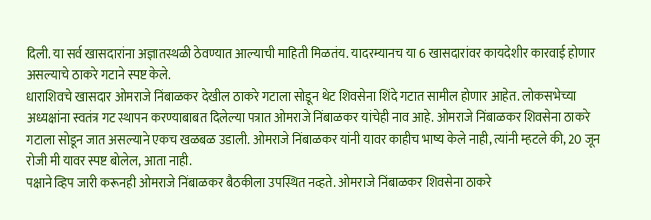दिली. या सर्व खासदारांना अज्ञातस्थळी ठेवण्यात आल्याची माहिती मिळतंय. यादरम्यानच या 6 खासदारांवर कायदेशीर कारवाई होणार असल्याचे ठाकरे गटाने स्पष्ट केले.
धाराशिवचे खासदार ओमराजे निंबाळकर देखील ठाकरे गटाला सोडून थेट शिवसेना शिंदे गटात सामील होणार आहेत. लोकसभेच्या अध्यक्षांना स्वतंत्र गट स्थापन करण्याबाबत दिलेल्या पत्रात ओमराजे निंबाळकर यांचेही नाव आहे. ओमराजे निंबाळकर शिवसेना ठाकरे गटाला सोडून जात असल्याने एकच खळबळ उडाली. ओमराजे निंबाळकर यांनी यावर काहीच भाष्य केले नाही, त्यांनी म्हटले की, 20 जून रोजी मी यावर स्पष्ट बोलेल, आता नाही.
पक्षाने व्हिप जारी करूनही ओमराजे निंबाळकर बैठकीला उपस्थित नव्हते. ओमराजे निंबाळकर शिवसेना ठाकरे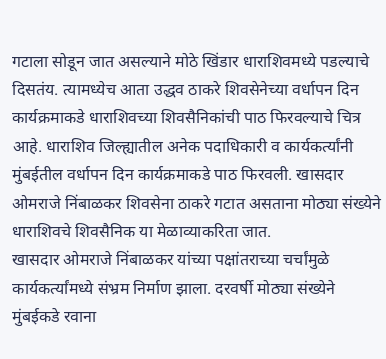गटाला सोडून जात असल्याने मोठे खिंडार धाराशिवमध्ये पडल्याचे दिसतंय. त्यामध्येच आता उद्धव ठाकरे शिवसेनेच्या वर्धापन दिन कार्यक्रमाकडे धाराशिवच्या शिवसैनिकांची पाठ फिरवल्याचे चित्र आहे. धाराशिव जिल्ह्यातील अनेक पदाधिकारी व कार्यकर्त्यांनी मुंबईतील वर्धापन दिन कार्यक्रमाकडे पाठ फिरवली. खासदार ओमराजे निंबाळकर शिवसेना ठाकरे गटात असताना मोठ्या संख्येने धाराशिवचे शिवसैनिक या मेळाव्याकरिता जात.
खासदार ओमराजे निंबाळकर यांच्या पक्षांतराच्या चर्चांमुळे कार्यकर्त्यांमध्ये संभ्रम निर्माण झाला. दरवर्षी मोठ्या संख्येने मुंबईकडे रवाना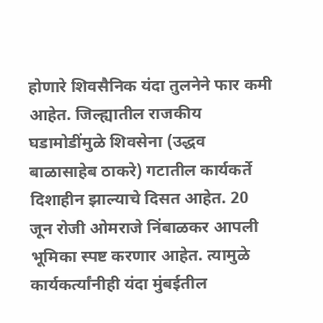होणारे शिवसैनिक यंदा तुलनेने फार कमी आहेत. जिल्ह्यातील राजकीय घडामोडींमुळे शिवसेना (उद्धव बाळासाहेब ठाकरे) गटातील कार्यकर्ते दिशाहीन झाल्याचे दिसत आहेत. 20 जून रोजी ओमराजे निंबाळकर आपली भूमिका स्पष्ट करणार आहेत. त्यामुळे कार्यकर्त्यांनीही यंदा मुंबईतील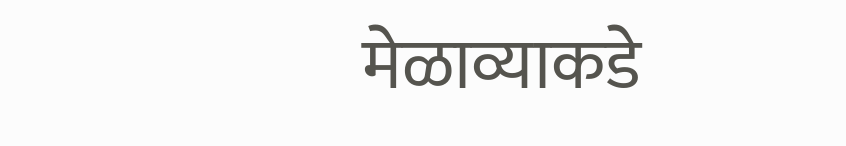मेळाव्याकडे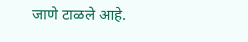जाणे टाळले आहे.